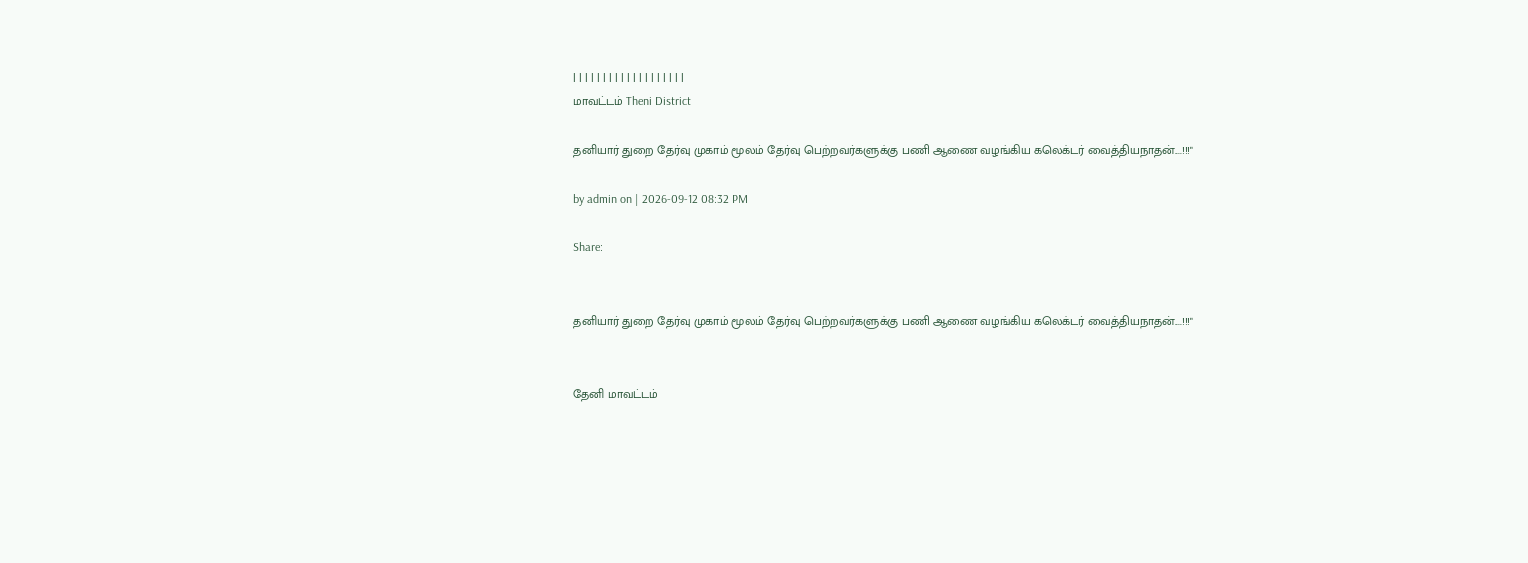| | | | | | | | | | | | | | | | | | |
மாவட்டம் Theni District

தனியார் துறை தேர்வு முகாம் மூலம் தேர்வு பெற்றவர்களுக்கு பணி ஆணை வழங்கிய கலெக்டர் வைத்தியநாதன்....!!!"

by admin on | 2026-09-12 08:32 PM

Share:


தனியார் துறை தேர்வு முகாம் மூலம் தேர்வு பெற்றவர்களுக்கு பணி ஆணை வழங்கிய கலெக்டர் வைத்தியநாதன்....!!!"


தேனி மாவட்டம்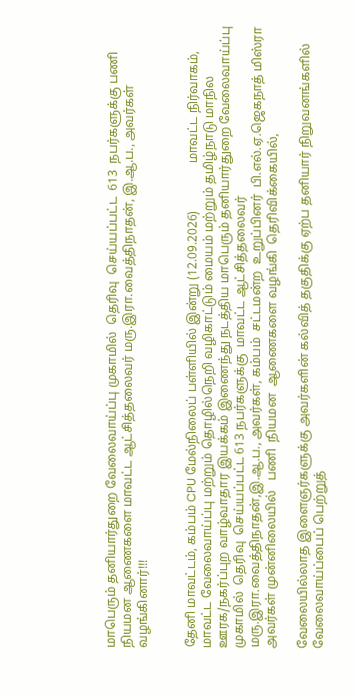மாபெரும் தனியார்துறை வேலைவாய்ப்பு முகாமில்  தெரிவு  செய்யப்பட்ட  613  நபர்களுக்கு பணி  நியமன ஆணைகளை மாவட்ட ஆட்சித்தலைவர் மரு.இரா.வைத்திநாதன், இ.ஆ.ப., அவர்கள் வழங்கினார்!!!


தேனி மாவட்டம், கம்பம் CPU மேல்நிலைப் பள்ளியில் இன்று (12.09.2026)               மாவட்ட நிர்வாகம், மாவட்ட வேலைவாய்ப்பு மற்றும் தொழில்நெறி வழிகாட்டும் மையம் மற்றும் தமிழ்நாடு மாநில ஊரக/நகர்ப்புற வாழ்வாதார இயக்கம் இணைந்து நடத்திய மாபெரும் தனியார்துறை வேலைவாய்ப்பு முகாமில்  தெரிவு  செய்யப்பட்ட 613 நபர்களுக்கு  மாவட்ட ஆட்சித்தலைவர் மரு.இரா.வைத்திநாதன்,இ.ஆ.ப., அவர்கள், கம்பம்  சட்டமன்ற  உறுப்பினர்  பி.எல்.ஏ.ஜெகநாத் மிஸ்ரா அவர்கள் முன்னிலையில்   பணி  நியமன  ஆணைகளை வழங்கி  தெரிவிக்கையில்,

வேலையில்லாத இளைஞர்களுக்கு அவர்களின் கல்வித் தகுதிக்கு ஏற்ப தனியார் நிறுவனங்களில் வேலைவாய்ப்பைப் பெற்றுத்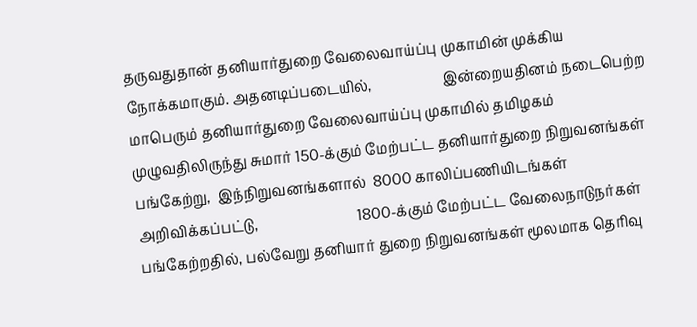தருவதுதான் தனியார்துறை வேலைவாய்ப்பு முகாமின் முக்கிய நோக்கமாகும். அதனடிப்படையில்,                    இன்றையதினம் நடைபெற்ற மாபெரும் தனியார்துறை வேலைவாய்ப்பு முகாமில் தமிழகம் முழுவதிலிருந்து சுமார் 150-க்கும் மேற்பட்ட தனியார்துறை நிறுவனங்கள்  பங்கேற்று,  இந்நிறுவனங்களால்  8000 காலிப்பணியிடங்கள் அறிவிக்கப்பட்டு,                            1800-க்கும் மேற்பட்ட வேலைநாடுநர்கள் பங்கேற்றதில், பல்வேறு தனியார் துறை நிறுவனங்கள் மூலமாக தெரிவு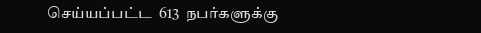செய்யப்பட்ட  613  நபர்களுக்கு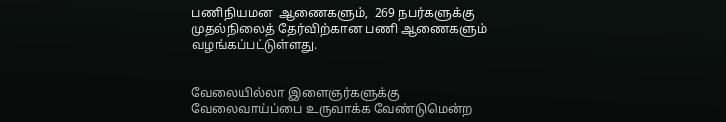பணிநியமன  ஆணைகளும்,  269 நபர்களுக்கு  முதல்நிலைத் தேர்விற்கான பணி ஆணைகளும் வழங்கப்பட்டுள்ளது.


வேலையில்லா இளைஞர்களுக்கு வேலைவாய்ப்பை உருவாக்க வேண்டுமென்ற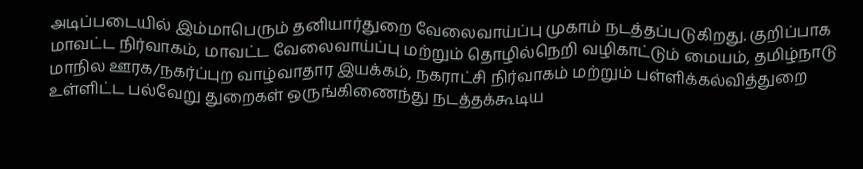அடிப்படையில் இம்மாபெரும் தனியார்துறை வேலைவாய்ப்பு முகாம் நடத்தப்படுகிறது. குறிப்பாக  மாவட்ட நிர்வாகம், மாவட்ட வேலைவாய்ப்பு மற்றும் தொழில்நெறி வழிகாட்டும் மையம், தமிழ்நாடு மாநில ஊரக/நகர்ப்புற வாழ்வாதார இயக்கம், நகராட்சி நிர்வாகம் மற்றும் பள்ளிக்கல்வித்துறை உள்ளிட்ட பல்வேறு துறைகள் ஒருங்கிணைந்து நடத்தக்கூடிய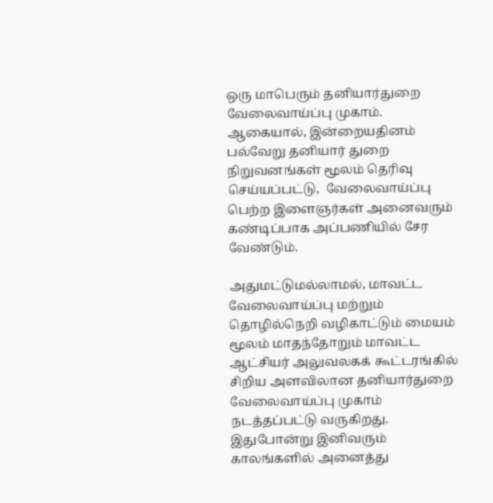ஒரு மாபெரும் தனியார்துறை வேலைவாய்ப்பு முகாம். ஆகையால், இன்றையதினம் பல்வேறு தனியார் துறை நிறுவனங்கள் மூலம் தெரிவு செய்யப்பட்டு,  வேலைவாய்ப்பு பெற்ற இளைஞர்கள் அனைவரும் கண்டிப்பாக அப்பணியில் சேர வேண்டும்.

அதுமட்டுமல்லாமல், மாவட்ட வேலைவாய்ப்பு மற்றும் தொழில்நெறி வழிகாட்டும் மையம் மூலம் மாதந்தோறும் மாவட்ட ஆட்சியர் அலுவலகக் கூட்டரங்கில் சிறிய அளவிலான தனியார்துறை வேலைவாய்ப்பு முகாம் நடத்தப்பட்டு வருகிறது. இதுபோன்று இனிவரும் காலங்களில் அனைத்து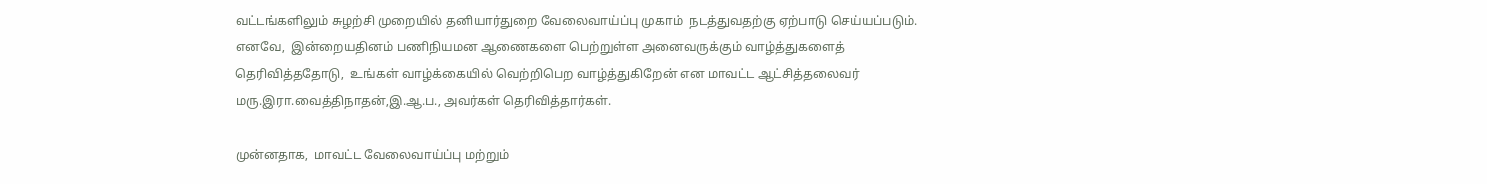வட்டங்களிலும் சுழற்சி முறையில் தனியார்துறை வேலைவாய்ப்பு முகாம்  நடத்துவதற்கு ஏற்பாடு செய்யப்படும்.  எனவே,  இன்றையதினம் பணிநியமன ஆணைகளை பெற்றுள்ள அனைவருக்கும் வாழ்த்துகளைத்  தெரிவித்ததோடு,  உங்கள் வாழ்க்கையில் வெற்றிபெற வாழ்த்துகிறேன் என மாவட்ட ஆட்சித்தலைவர் மரு.இரா.வைத்திநாதன்,இ.ஆ.ப., அவர்கள் தெரிவித்தார்கள்.

முன்னதாக,  மாவட்ட வேலைவாய்ப்பு மற்றும்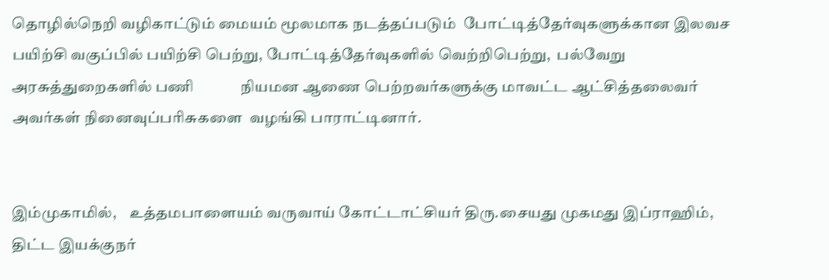தொழில்நெறி வழிகாட்டும் மையம் மூலமாக நடத்தப்படும்  போட்டித்தேர்வுகளுக்கான இலவச பயிற்சி வகுப்பில் பயிற்சி பெற்று, போட்டித்தேர்வுகளில் வெற்றிபெற்று,  பல்வேறு அரசுத்துறைகளில் பணி             நியமன ஆணை பெற்றவர்களுக்கு மாவட்ட ஆட்சித்தலைவர் அவர்கள் நினைவுப்பரிசுகளை  வழங்கி பாராட்டினார்.


இம்முகாமில்,    உத்தமபாளையம் வருவாய் கோட்டாட்சியர் திரு.சையது முகமது இப்ராஹிம்,  திட்ட இயக்குநர்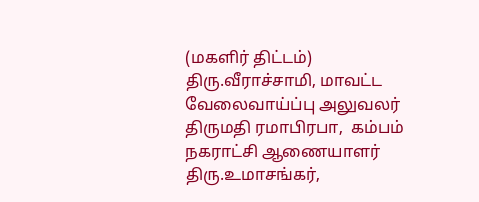(மகளிர் திட்டம்)   திரு.வீராச்சாமி, மாவட்ட வேலைவாய்ப்பு அலுவலர் திருமதி ரமாபிரபா,  கம்பம் நகராட்சி ஆணையாளர் திரு.உமாசங்கர்,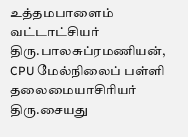உத்தமபாளைம் வட்டாட்சியர் திரு.பாலசுப்ரமணியன், CPU மேல்நிலைப் பள்ளி தலைமையாசிரியர் திரு.சையது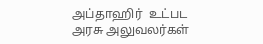அப்தாஹிர்  உட்பட அரசு அலுவலர்கள்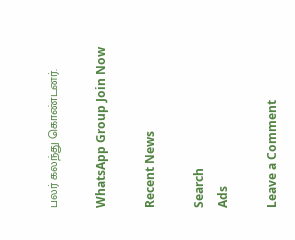பலர் கலந்து கொண்டனர்.

WhatsApp Group Join Now

Recent News

Search
Ads

Leave a Comment